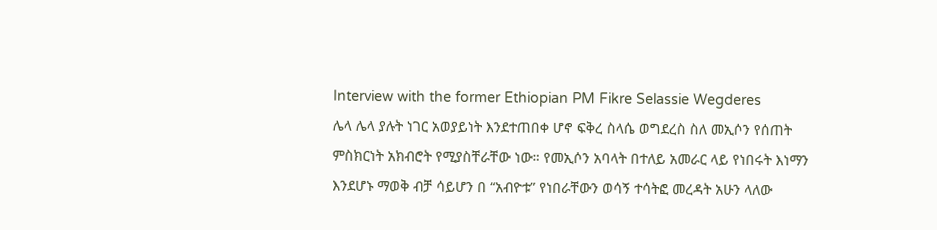Interview with the former Ethiopian PM Fikre Selassie Wegderes
ሌላ ሌላ ያሉት ነገር አወያይነት እንደተጠበቀ ሆኖ ፍቅረ ስላሴ ወግደረስ ስለ መኢሶን የሰጠት ምስክርነት አክብሮት የሚያስቸራቸው ነው። የመኢሶን አባላት በተለይ አመራር ላይ የነበሩት እነማን እንደሆኑ ማወቅ ብቻ ሳይሆን በ “አብዮቱ” የነበራቸውን ወሳኝ ተሳትፎ መረዳት አሁን ላለው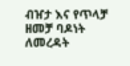ብዠታ እና የጥላቻ ዘመቻ ባዶነት ለመረዳት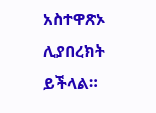አስተዋጽኦ ሊያበረክት ይችላል።